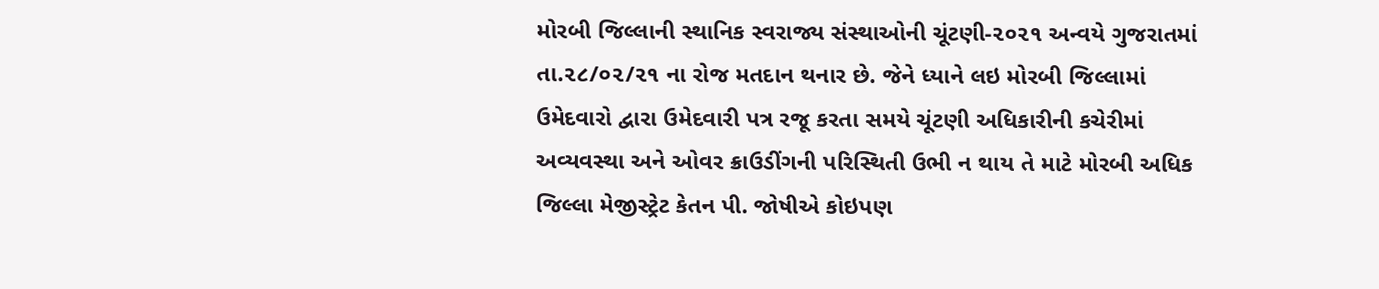મોરબી જિલ્લાની સ્થાનિક સ્વરાજ્ય સંસ્થાઓની ચૂંટણી-૨૦૨૧ અન્વયે ગુજરાતમાં તા.૨૮/૦૨/૨૧ ના રોજ મતદાન થનાર છે. જેને ધ્યાને લઇ મોરબી જિલ્લામાં ઉમેદવારો દ્વારા ઉમેદવારી પત્ર રજૂ કરતા સમયે ચૂંટણી અધિકારીની કચેરીમાં અવ્યવસ્થા અને ઓવર ક્રાઉડીંગની પરિસ્થિતી ઉભી ન થાય તે માટે મોરબી અધિક જિલ્લા મેજીસ્ટ્રેટ કેતન પી. જોષીએ કોઇપણ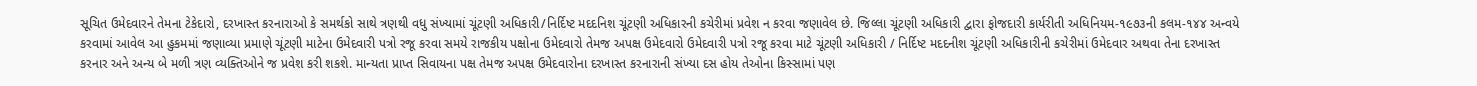સૂચિત ઉમેદવારને તેમના ટેકેદારો, દરખાસ્ત કરનારાઓ કે સમર્થકો સાથે ત્રણથી વધુ સંખ્યામાં ચૂંટણી અધિકારી/નિર્દિષ્ટ મદદનિશ ચૂંટણી અધિકારની કચેરીમાં પ્રવેશ ન કરવા જણાવેલ છે. જિલ્લા ચૂંટણી અધિકારી દ્વારા ફોજદારી કાર્યરીતી અધિનિયમ-૧૯૭૩ની કલમ-૧૪૪ અન્વયે કરવામાં આવેલ આ હુકમમાં જણાવ્યા પ્રમાણે ચૂંટણી માટેના ઉમેદવારી પત્રો રજૂ કરવા સમયે રાજકીય પક્ષોના ઉમેદવારો તેમજ અપક્ષ ઉમેદવારો ઉમેદવારી પત્રો રજૂ કરવા માટે ચૂંટણી અધિકારી / નિર્દિષ્ટ મદદનીશ ચૂંટણી અધિકારીની કચેરીમાં ઉમેદવાર અથવા તેના દરખાસ્ત કરનાર અને અન્ય બે મળી ત્રણ વ્યક્તિઓને જ પ્રવેશ કરી શકશે. માન્યતા પ્રાપ્ત સિવાયના પક્ષ તેમજ અપક્ષ ઉમેદવારોના દરખાસ્ત કરનારાની સંખ્યા દસ હોય તેઓના કિસ્સામાં પણ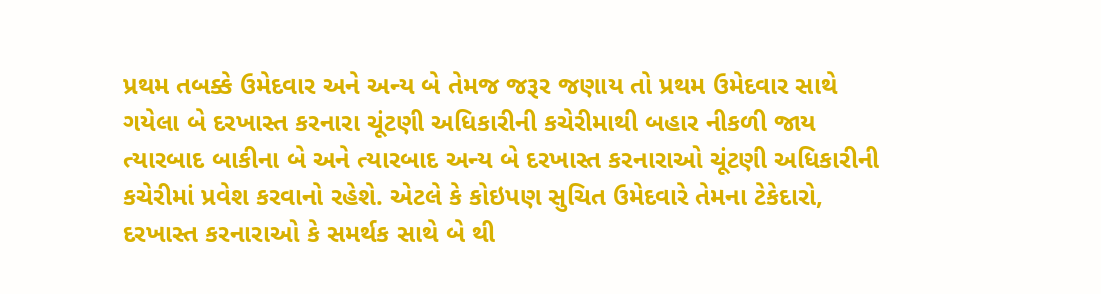પ્રથમ તબક્કે ઉમેદવાર અને અન્ય બે તેમજ જરૂર જણાય તો પ્રથમ ઉમેદવાર સાથે ગયેલા બે દરખાસ્ત કરનારા ચૂંટણી અધિકારીની કચેરીમાથી બહાર નીકળી જાય ત્યારબાદ બાકીના બે અને ત્યારબાદ અન્ય બે દરખાસ્ત કરનારાઓ ચૂંટણી અધિકારીની કચેરીમાં પ્રવેશ કરવાનો રહેશે. એટલે કે કોઇપણ સુચિત ઉમેદવારે તેમના ટેકેદારો, દરખાસ્ત કરનારાઓ કે સમર્થક સાથે બે થી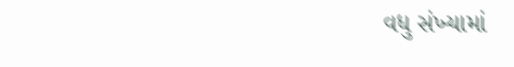વધુ સંખ્યામાં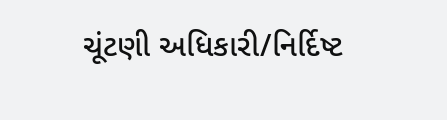ચૂંટણી અધિકારી/નિર્દિષ્ટ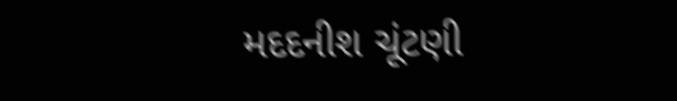મદદનીશ ચૂંટણી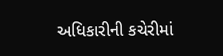અધિકારીની કચેરીમાં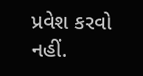પ્રવેશ કરવો નહીં.